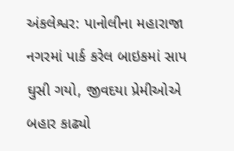અંકલેશ્વર: પાનોલીના મહારાજા નગરમાં પાર્ક કરેલ બાઇકમાં સાપ ઘુસી ગયો, જીવદયા પ્રેમીઓએ બહાર કાઢ્યો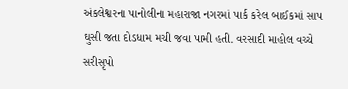અંકલેશ્વરના પાનોલીના મહારાજા નગરમાં પાર્ક કરેલ બાઈકમાં સાપ ઘુસી જતા દોડધામ મચી જવા પામી હતી. વરસાદી માહોલ વચ્ચે સરીસૃપો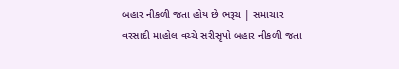બહાર નીકળી જતા હોય છે ભરૂચ | સમાચાર
વરસાદી માહોલ વચ્ચે સરીસૃપો બહાર નીકળી જતા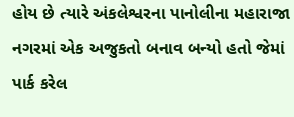હોય છે ત્યારે અંકલેશ્વરના પાનોલીના મહારાજા નગરમાં એક અજુકતો બનાવ બન્યો હતો જેમાં પાર્ક કરેલ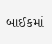બાઈકમાં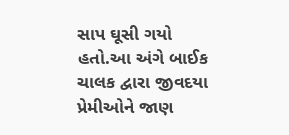સાપ ઘૂસી ગયો હતો.આ અંગે બાઈક ચાલક દ્વારા જીવદયા પ્રેમીઓને જાણ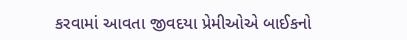કરવામાં આવતા જીવદયા પ્રેમીઓએ બાઈકનો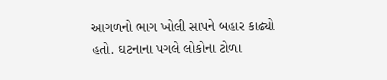આગળનો ભાગ ખોલી સાપને બહાર કાઢ્યો હતો. ઘટનાના પગલે લોકોના ટોળા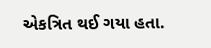એકત્રિત થઈ ગયા હતા.